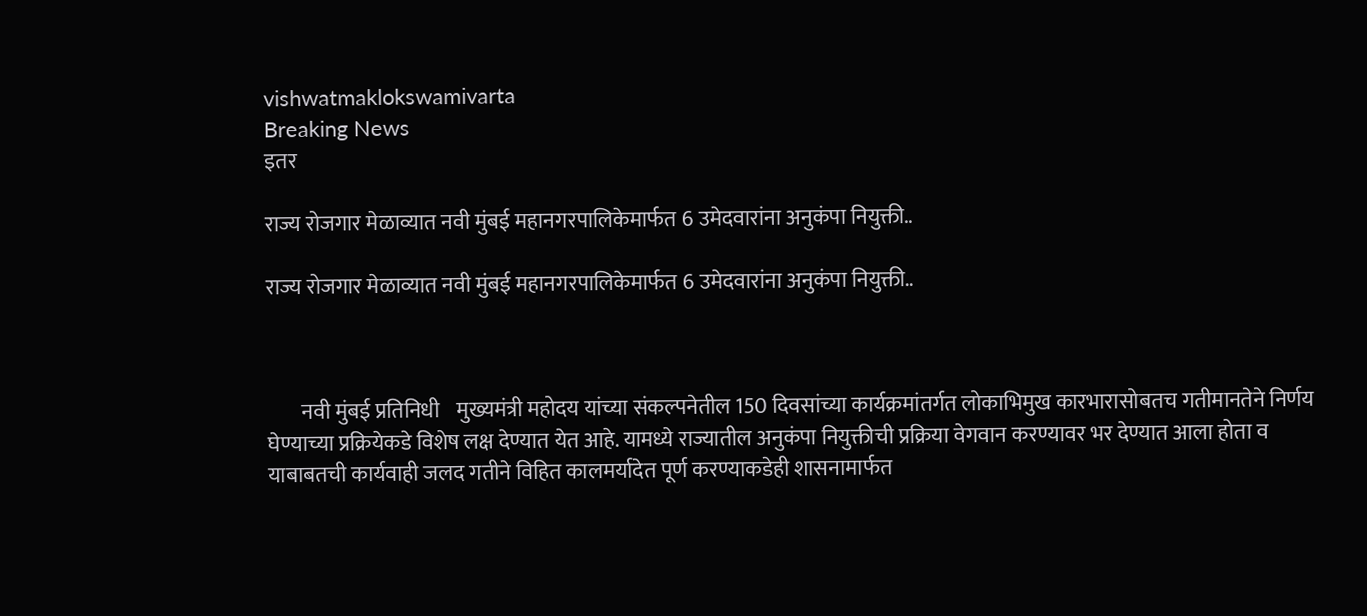vishwatmaklokswamivarta
Breaking News
इतर

राज्य रोजगार मेळाव्यात नवी मुंबई महानगरपालिकेमार्फत 6 उमेदवारांना अनुकंपा नियुक्ती..

राज्य रोजगार मेळाव्यात नवी मुंबई महानगरपालिकेमार्फत 6 उमेदवारांना अनुकंपा नियुक्ती..



        नवी मुंबई प्रतिनिधी    मुख्यमंत्री महोदय यांच्या संकल्पनेतील 150 दिवसांच्या कार्यक्रमांतर्गत लोकाभिमुख कारभारासोबतच गतीमानतेने निर्णय घेण्याच्या प्रक्रियेकडे विशेष लक्ष देण्यात येत आहे. यामध्ये राज्यातील अनुकंपा नियुक्तीची प्रक्रिया वेगवान करण्यावर भर देण्यात आला होता व याबाबतची कार्यवाही जलद गतीने विहित कालमर्यादेत पूर्ण करण्याकडेही शासनामार्फत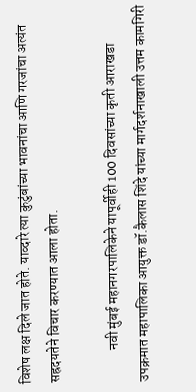विशेष लक्ष दिले जात होते. याव्दारे त्या कुटुंबांच्या भावनांचा आणि गरजांचा अत्यंत सह्रदयतेने विचार करण्यात आला होता.

            नवी मुंबई महानगरपालिकेने यापूर्वीही 100 दिवसांच्या कृती आराखडा उपक्रमात महापालिका आयुक्त डॉ.कैलास शिंदे यांच्या मार्गदर्शनाखाली उत्तम कामगिरी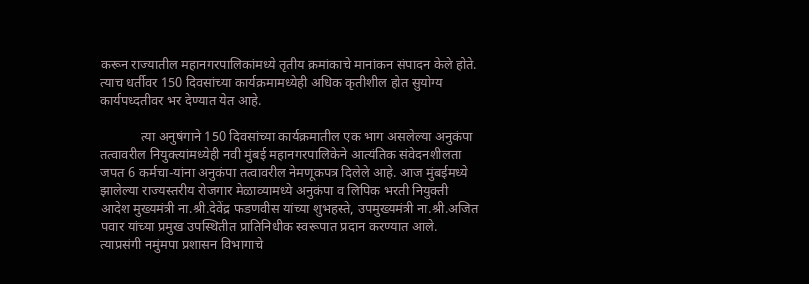करून राज्यातील महानगरपालिकांमध्ये तृतीय क्रमांकाचे मानांकन संपादन केले होते. त्याच धर्तीवर 150 दिवसांच्या कार्यक्रमामध्येही अधिक कृतीशील होत सुयोग्य कार्यपध्दतीवर भर देण्यात येत आहे.

            त्या अनुषंगाने 150 दिवसांच्या कार्यक्रमातील एक भाग असलेल्या अनुकंपा तत्वावरील नियुक्त्यांमध्येही नवी मुंबई महानगरपालिकेने आत्यंतिक संवेदनशीलता जपत 6 कर्मचा-यांना अनुकंपा तत्वावरील नेमणूकपत्र दिलेले आहे. आज मुंबईमध्ये झालेल्या राज्यस्तरीय रोजगार मेळाव्यामध्ये अनुकंपा व लिपिक भरती नियुक्ती आदेश मुख्यमंत्री ना.श्री.देवेंद्र फडणवीस यांच्या शुभहस्ते, उपमुख्यमंत्री ना.श्री.अजित पवार यांच्या प्रमुख उपस्थितीत प्रातिनिधीक स्वरूपात प्रदान करण्यात आले.  त्याप्रसंगी नमुंमपा प्रशासन विभागाचे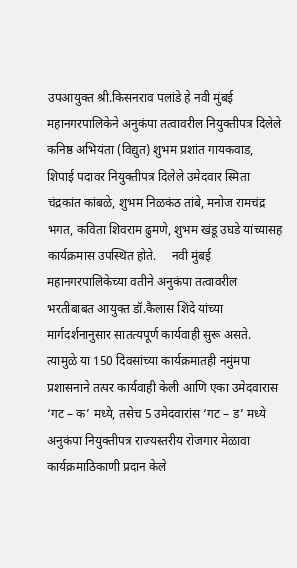उपआयुक्त श्री.किसनराव पलांडे हे नवी मुंबई महानगरपालिकेने अनुकंपा तत्वावरील नियुक्तीपत्र दिलेले कनिष्ठ अभियंता (विद्युत) शुभम प्रशांत गायकवाड, शिपाई पदावर नियुक्तीपत्र दिलेले उमेदवार स्मिता चंद्रकांत कांबळे, शुभम निळकंठ तांबे, मनोज रामचंद्र भगत, कविता शिवराम ढुमणे, शुभम खंडू उघडे यांच्यासह कार्यक्रमास उपस्थित होते.     नवी मुंबई महानगरपालिकेच्या वतीने अनुकंपा तत्वावरील भरतीबाबत आयुक्त डॉ.कैलास शिंदे यांच्या मार्गदर्शनानुसार सातत्यपूर्ण कार्यवाही सुरू असते. त्यामुळे या 150 दिवसांच्या कार्यक्रमातही नमुंमपा प्रशासनाने तत्पर कार्यवाही केली आणि एका उमेदवारास ‘गट – क’ मध्ये, तसेच 5 उमेदवारांस ‘गट – ड’ मध्ये अनुकंपा नियुक्तीपत्र राज्यस्तरीय रोजगार मेळावा कार्यक्रमाठिकाणी प्रदान केले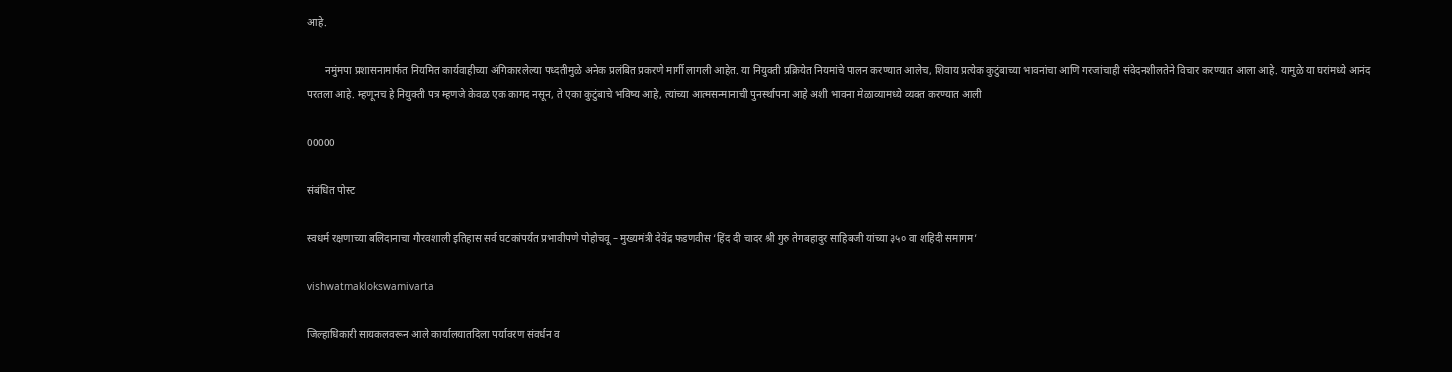आहे.

       नमुंमपा प्रशासनामार्फत नियमित कार्यवाहीच्या अंगिकारलेल्या पध्दतीमुळे अनेक प्रलंबित प्रकरणे मार्गी लागली आहेत. या नियुक्ती प्रक्रियेत नियमांचे पालन करण्यात आलेच, शिवाय प्रत्येक कुटुंबाच्या भावनांचा आणि गरजांचाही संवेदनशीलतेने विचार करण्यात आला आहे. यामुळे या घरांमध्ये आनंद परतला आहे. म्हणूनच हे नियुक्ती पत्र म्हणजे केवळ एक कागद नसून, ते एका कुटुंबाचे भविष्य आहे, त्यांच्या आत्मसन्मानाची पुनर्स्थापना आहे अशी भावना मेळाव्यामध्ये व्यक्त करण्यात आली

00000

संबंधित पोस्ट

स्वधर्म रक्षणाच्या बलिदानाचा गौरवशाली इतिहास सर्व घटकांपर्यंत प्रभावीपणे पोहोचवू – मुख्यमंत्री देवेंद्र फडणवीस ‘हिंद दी चादर श्री गुरु तेगबहादुर साहिबजी यांच्या ३५० वा शहिदी समागम’

vishwatmaklokswamivarta

जिल्हाधिकारी सायकलवरून आले कार्यालयातदिला पर्यावरण संवर्धन व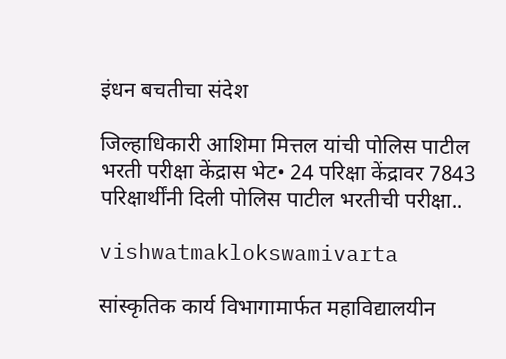इंधन बचतीचा संदेश

जिल्हाधिकारी आशिमा मित्तल यांची पोलिस पाटील भरती परीक्षा केंद्रास भेट• 24 परिक्षा केंद्रावर 7843 परिक्षार्थींनी दिली पोलिस पाटील भरतीची परीक्षा..

vishwatmaklokswamivarta

सांस्कृतिक कार्य विभागामार्फत महाविद्यालयीन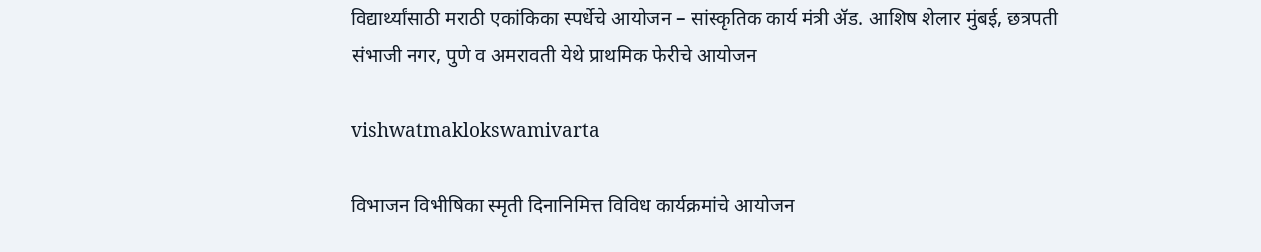विद्यार्थ्यांसाठी मराठी एकांकिका स्पर्धेचे आयोजन – सांस्कृतिक कार्य मंत्री ॲड. आशिष शेलार मुंबई, छत्रपती संभाजी नगर, पुणे व अमरावती येथे प्राथमिक फेरीचे आयोजन

vishwatmaklokswamivarta

विभाजन विभीषिका स्मृती दिनानिमित्त विविध कार्यक्रमांचे आयोजन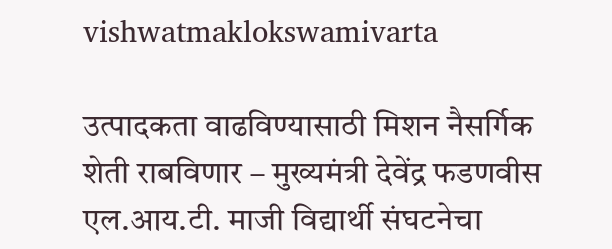vishwatmaklokswamivarta

उत्पादकता वाढविण्यासाठी मिशन नैसर्गिक शेती राबविणार – मुख्यमंत्री देवेंद्र फडणवीस एल.आय.टी. माजी विद्यार्थी संघटनेचा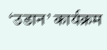‘उडान’ कार्यक्रम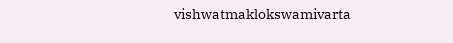vishwatmaklokswamivarta